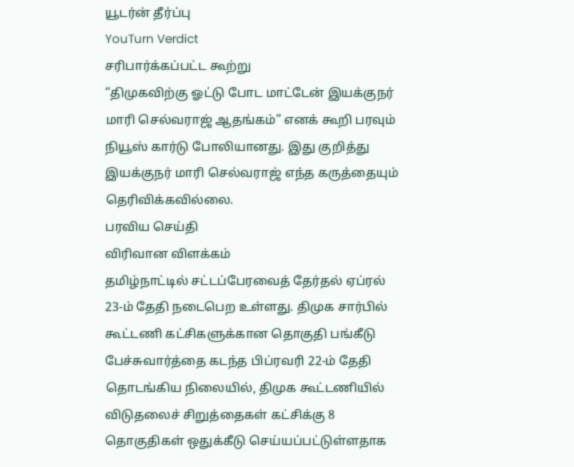யூடர்ன் தீர்ப்பு
YouTurn Verdict
சரிபார்க்கப்பட்ட கூற்று
“திமுகவிற்கு ஓட்டு போட மாட்டேன் இயக்குநர் மாரி செல்வராஜ் ஆதங்கம்” எனக் கூறி பரவும் நியூஸ் கார்டு போலியானது. இது குறித்து இயக்குநர் மாரி செல்வராஜ் எந்த கருத்தையும் தெரிவிக்கவில்லை.
பரவிய செய்தி
விரிவான விளக்கம்
தமிழ்நாட்டில் சட்டப்பேரவைத் தேர்தல் ஏப்ரல் 23-ம் தேதி நடைபெற உள்ளது. திமுக சார்பில் கூட்டணி கட்சிகளுக்கான தொகுதி பங்கீடு பேச்சுவார்த்தை கடந்த பிப்ரவரி 22-ம் தேதி தொடங்கிய நிலையில், திமுக கூட்டணியில் விடுதலைச் சிறுத்தைகள் கட்சிக்கு 8 தொகுதிகள் ஒதுக்கீடு செய்யப்பட்டுள்ளதாக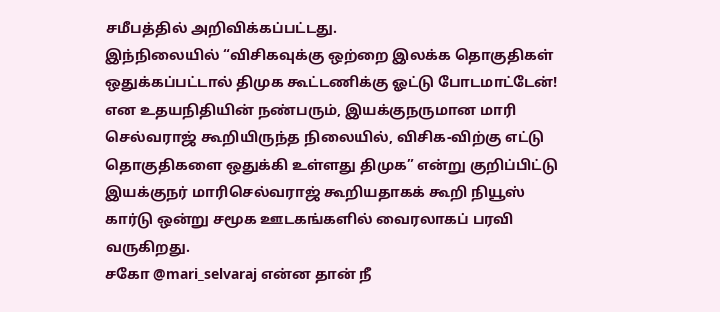சமீபத்தில் அறிவிக்கப்பட்டது.
இந்நிலையில் “விசிகவுக்கு ஒற்றை இலக்க தொகுதிகள் ஒதுக்கப்பட்டால் திமுக கூட்டணிக்கு ஓட்டு போடமாட்டேன்!
என உதயநிதியின் நண்பரும், இயக்குநருமான மாரி செல்வராஜ் கூறியிருந்த நிலையில், விசிக-விற்கு எட்டு தொகுதிகளை ஒதுக்கி உள்ளது திமுக” என்று குறிப்பிட்டு இயக்குநர் மாரிசெல்வராஜ் கூறியதாகக் கூறி நியூஸ் கார்டு ஒன்று சமூக ஊடகங்களில் வைரலாகப் பரவி வருகிறது.
சகோ @mari_selvaraj என்ன தான் நீ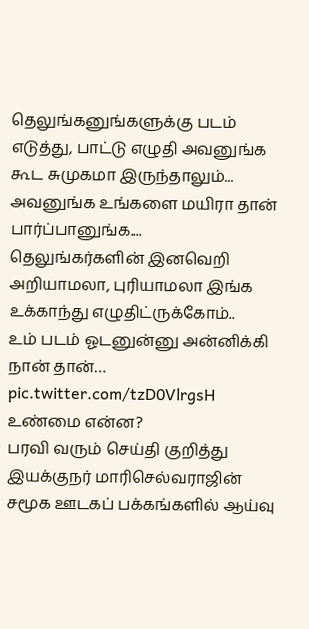தெலுங்கனுங்களுக்கு படம் எடுத்து, பாட்டு எழுதி அவனுங்க கூட சுமுகமா இருந்தாலும்...
அவனுங்க உங்களை மயிரா தான் பார்ப்பானுங்க....
தெலுங்கர்களின் இனவெறி அறியாமலா, புரியாமலா இங்க உக்காந்து எழுதிட்ருக்கோம்..
உம் படம் ஓடனுன்னு அன்னிக்கி நான் தான்… pic.twitter.com/tzD0VlrgsH
உண்மை என்ன?
பரவி வரும் செய்தி குறித்து இயக்குநர் மாரிசெல்வராஜின் சமூக ஊடகப் பக்கங்களில் ஆய்வு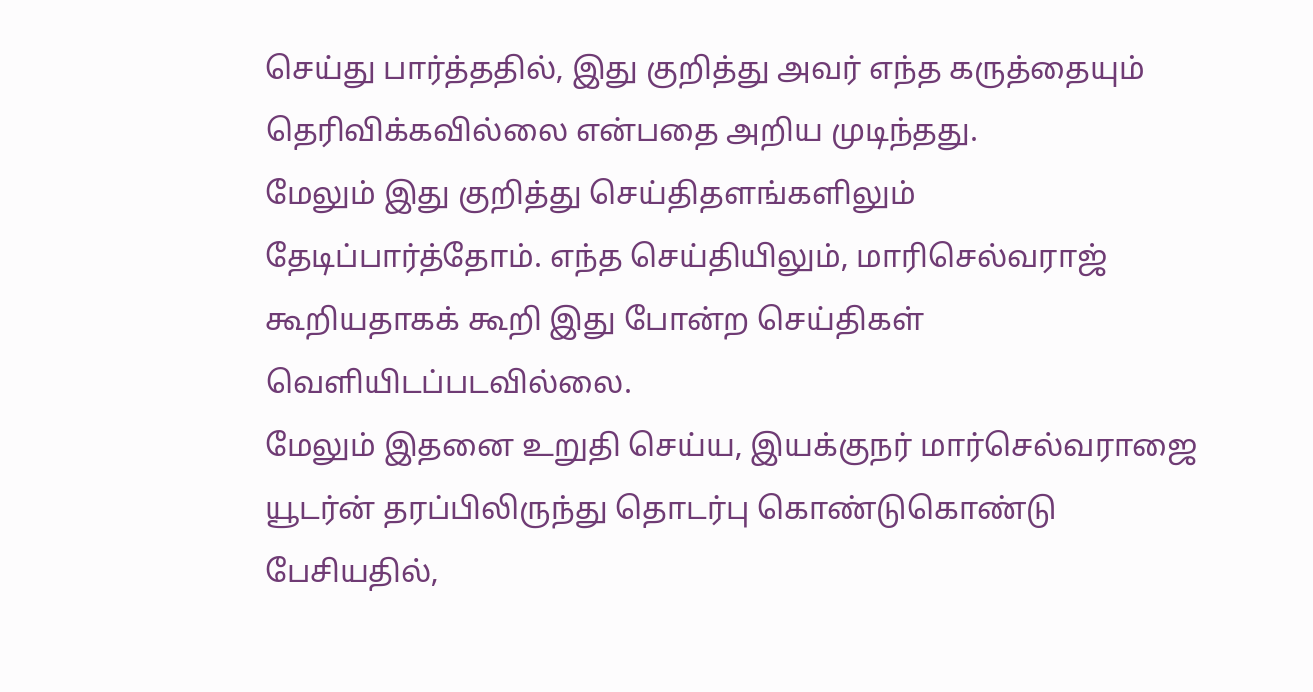செய்து பார்த்ததில், இது குறித்து அவர் எந்த கருத்தையும் தெரிவிக்கவில்லை என்பதை அறிய முடிந்தது.
மேலும் இது குறித்து செய்திதளங்களிலும் தேடிப்பார்த்தோம். எந்த செய்தியிலும், மாரிசெல்வராஜ் கூறியதாகக் கூறி இது போன்ற செய்திகள் வெளியிடப்படவில்லை.
மேலும் இதனை உறுதி செய்ய, இயக்குநர் மார்செல்வராஜை யூடர்ன் தரப்பிலிருந்து தொடர்பு கொண்டுகொண்டு பேசியதில்,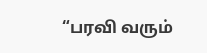“பரவி வரும்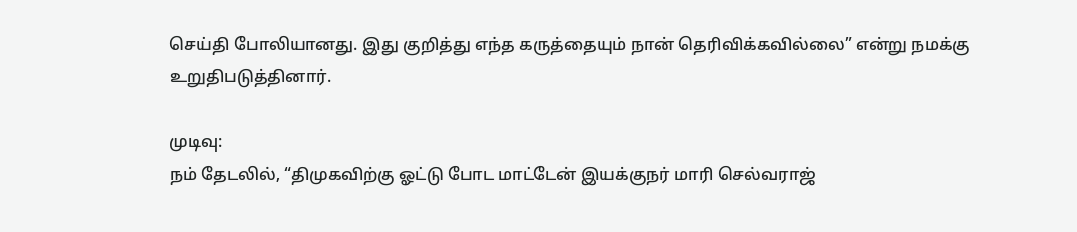செய்தி போலியானது. இது குறித்து எந்த கருத்தையும் நான் தெரிவிக்கவில்லை” என்று நமக்கு உறுதிபடுத்தினார்.

முடிவு:
நம் தேடலில், “திமுகவிற்கு ஓட்டு போட மாட்டேன் இயக்குநர் மாரி செல்வராஜ்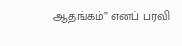ஆதங்கம்” எனப் பரவி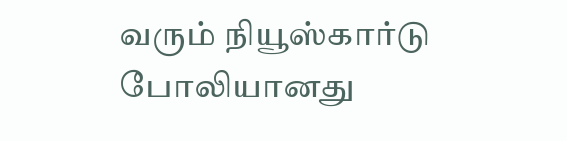வரும் நியூஸ்கார்டு போலியானது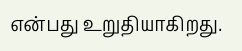என்பது உறுதியாகிறது.